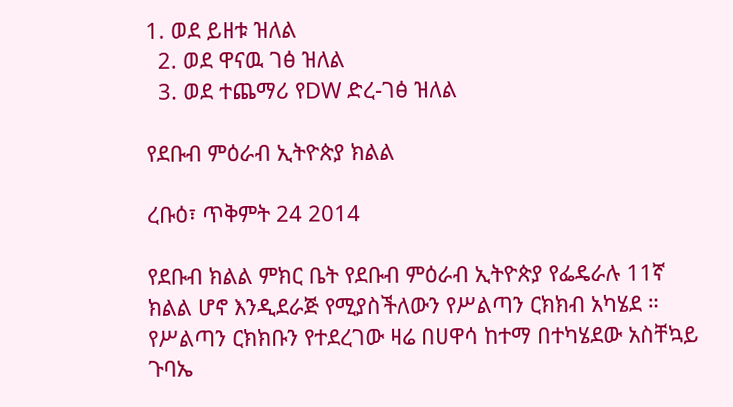1. ወደ ይዘቱ ዝለል
  2. ወደ ዋናዉ ገፅ ዝለል
  3. ወደ ተጨማሪ የDW ድረ-ገፅ ዝለል

የደቡብ ምዕራብ ኢትዮጵያ ክልል

ረቡዕ፣ ጥቅምት 24 2014

የደቡብ ክልል ምክር ቤት የደቡብ ምዕራብ ኢትዮጵያ የፌዴራሉ 11ኛ ክልል ሆኖ እንዲደራጅ የሚያስችለውን የሥልጣን ርክክብ አካሄደ ። የሥልጣን ርክክቡን የተደረገው ዛሬ በሀዋሳ ከተማ በተካሄደው አስቸኳይ ጉባኤ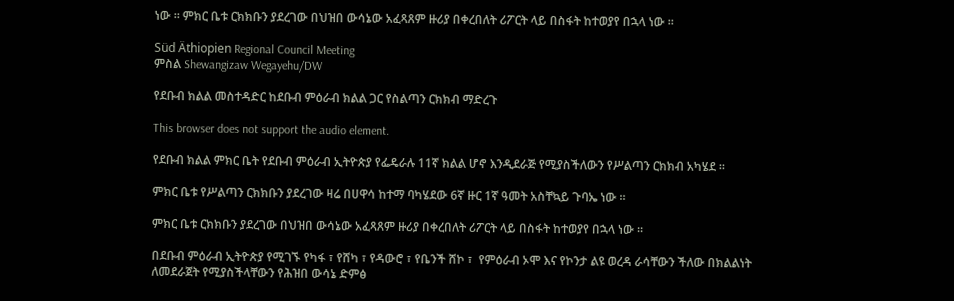ነው ። ምክር ቤቱ ርክክቡን ያደረገው በህዝበ ውሳኔው አፈጻጸም ዙሪያ በቀረበለት ሪፖርት ላይ በስፋት ከተወያየ በኋላ ነው ።

Süd Äthiopien Regional Council Meeting
ምስል Shewangizaw Wegayehu/DW

የደቡብ ክልል መስተዳድር ከደቡብ ምዕራብ ክልል ጋር የስልጣን ርክክብ ማድረጉ

This browser does not support the audio element.

የደቡብ ክልል ምክር ቤት የደቡብ ምዕራብ ኢትዮጵያ የፌዴራሉ 11ኛ ክልል ሆኖ እንዲደራጅ የሚያስችለውን የሥልጣን ርክክብ አካሄደ ።

ምክር ቤቱ የሥልጣን ርክክቡን ያደረገው ዛሬ በሀዋሳ ከተማ ባካሄደው 6ኛ ዙር 1ኛ ዓመት አስቸኳይ ጉባኤ ነው ።

ምክር ቤቱ ርክክቡን ያደረገው በህዝበ ውሳኔው አፈጻጸም ዙሪያ በቀረበለት ሪፖርት ላይ በስፋት ከተወያየ በኋላ ነው ።

በደቡብ ምዕራብ ኢትዮጵያ የሚገኙ የካፋ ፣ የሸካ ፣ የዳውሮ ፣ የቤንች ሸኮ ፣  የምዕራብ ኦሞ እና የኮንታ ልዩ ወረዳ ራሳቸውን ችለው በክልልነት ለመደራጀት የሚያስችላቸውን የሕዝበ ውሳኔ ድምፅ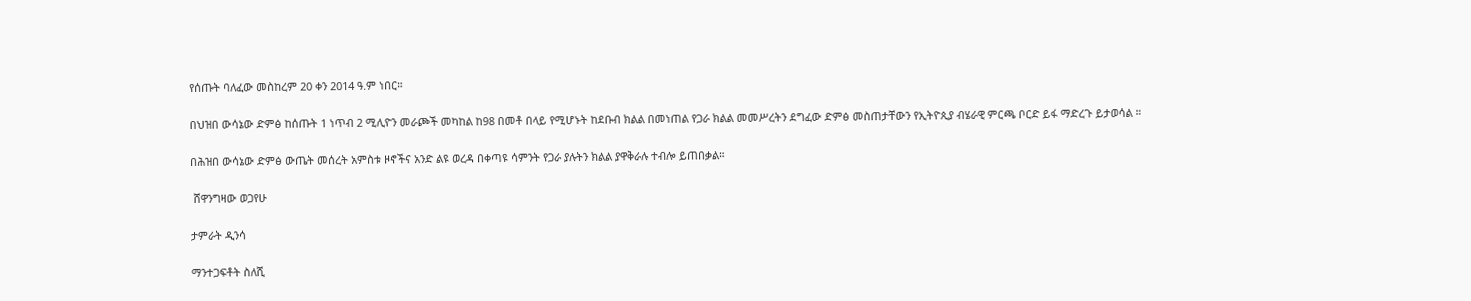የሰጡት ባለፈው መስከረም 20 ቀን 2014 ዓ.ም ነበር።

በህዝበ ውሳኔው ድምፅ ከሰጡት 1 ነጥብ 2 ሚሊዮን መራጮች መካከል ከ98 በመቶ በላይ የሚሆኑት ከደቡብ ክልል በመነጠል የጋራ ክልል መመሥረትን ደግፈው ድምፅ መስጠታቸውን የኢትዮጲያ ብሄራዊ ምርጫ ቦርድ ይፋ ማድረጉ ይታወሳል ።

በሕዝበ ውሳኔው ድምፅ ውጤት መሰረት አምስቱ ዞኖችና አንድ ልዩ ወረዳ በቀጣዩ ሳምንት የጋራ ያሉትን ክልል ያዋቅራሉ ተብሎ ይጠበቃል።

 ሸዋንግዛው ወጋየሁ

ታምራት ዲንሳ

ማንተጋፍቶት ስለሺ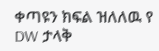ቀጣዩን ክፍል ዝለለዉ የ DW ታላቅ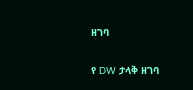ዘገባ

የ DW ታላቅ ዘገባ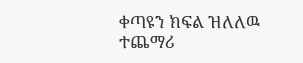ቀጣዩን ክፍል ዝለለዉ ተጨማሪ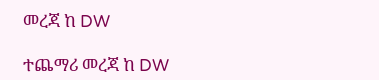መረጃ ከ DW

ተጨማሪ መረጃ ከ DW